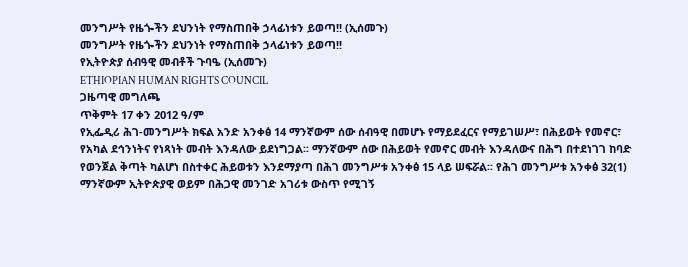መንግሥት የዜጐችን ደህንነት የማስጠበቅ ኃላፊነቱን ይወጣ!! (ኢሰመጉ)
መንግሥት የዜጐችን ደህንነት የማስጠበቅ ኃላፊነቱን ይወጣ!!
የኢትዮጵያ ሰብዓዊ መብቶች ጉባዔ (ኢሰመጉ)
ETHIOPIAN HUMAN RIGHTS COUNCIL
ጋዜጣዊ መግለጫ
ጥቅምት 17 ቀን 2012 ዓ/ም
የኢፌዲሪ ሕገ-መንግሥት ክፍል አንድ አንቀፅ 14 ማንኛውም ሰው ሰብዓዊ በመሆኑ የማይደፈርና የማይገሠሥ፣ በሕይወት የመኖር፣ የአካል ደኅንነትና የነጻነት መብት እንዳለው ይደነግጋል፡፡ ማንኛውም ሰው በሕይወት የመኖር መብት እንዳለውና በሕግ በተደነገገ ከባድ የወንጀል ቅጣት ካልሆነ በስተቀር ሕይወቱን እንደማያጣ በሕገ መንግሥቱ አንቀፅ 15 ላይ ሠፍሯል፡፡ የሕገ መንግሥቱ አንቀፅ 32(1) ማንኛውም ኢትዮጵያዊ ወይም በሕጋዊ መንገድ አገሪቱ ውስጥ የሚገኝ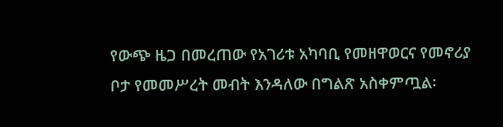የውጭ ዜጋ በመረጠው የአገሪቱ አካባቢ የመዘዋወርና የመኖሪያ ቦታ የመመሥረት መብት እንዳለው በግልጽ አስቀምጧል፡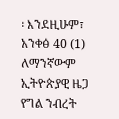፡ እንደዚሁም፣ አንቀፅ 40 (1) ለማንኛውም ኢትዮጵያዊ ዜጋ የግል ንብረት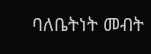ባለቤትነት መብት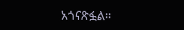አጎናጽፏል፡፡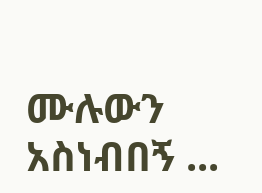ሙሉውን አስነብበኝ ...